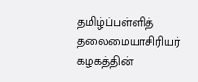தமிழ்ப்பள்ளித் தலைமையாசிரியர் கழகத்தின்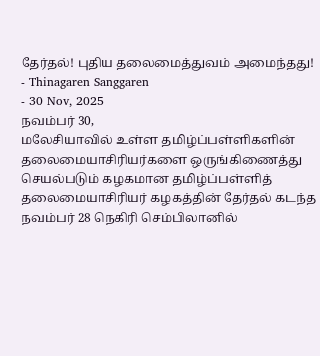தேர்தல்! புதிய தலைமைத்துவம் அமைந்தது!
- Thinagaren Sanggaren
- 30 Nov, 2025
நவம்பர் 30,
மலேசியாவில் உள்ள தமிழ்ப்பள்ளிகளின் தலைமையாசிரியர்களை ஒருங்கிணைத்து செயல்படும் கழகமான தமிழ்ப்பள்ளித் தலைமையாசிரியர் கழகத்தின் தேர்தல் கடந்த நவம்பர் 28 நெகிரி செம்பிலானில்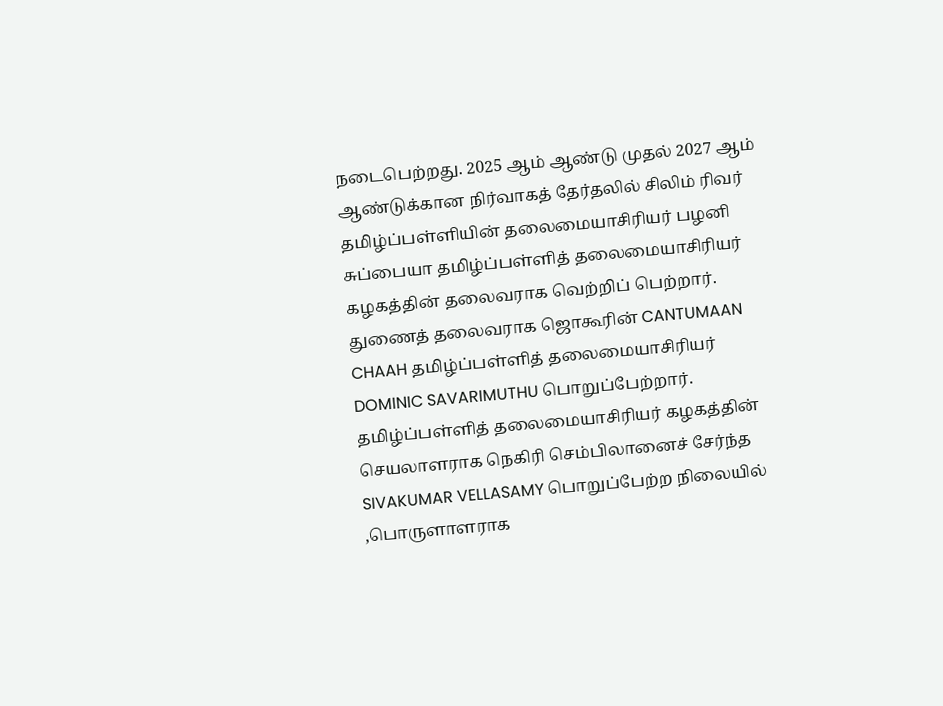நடைபெற்றது. 2025 ஆம் ஆண்டு முதல் 2027 ஆம் ஆண்டுக்கான நிர்வாகத் தேர்தலில் சிலிம் ரிவர் தமிழ்ப்பள்ளியின் தலைமையாசிரியர் பழனி சுப்பையா தமிழ்ப்பள்ளித் தலைமையாசிரியர் கழகத்தின் தலைவராக வெற்றிப் பெற்றார். துணைத் தலைவராக ஜொகூரின் CANTUMAAN CHAAH தமிழ்ப்பள்ளித் தலைமையாசிரியர் DOMINIC SAVARIMUTHU பொறுப்பேற்றார்.
தமிழ்ப்பள்ளித் தலைமையாசிரியர் கழகத்தின் செயலாளராக நெகிரி செம்பிலானைச் சேர்ந்த SIVAKUMAR VELLASAMY பொறுப்பேற்ற நிலையில் ,பொருளாளராக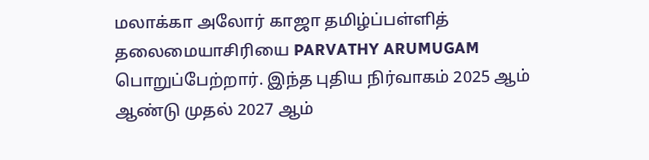மலாக்கா அலோர் காஜா தமிழ்ப்பள்ளித் தலைமையாசிரியை PARVATHY ARUMUGAM பொறுப்பேற்றார். இந்த புதிய நிர்வாகம் 2025 ஆம் ஆண்டு முதல் 2027 ஆம்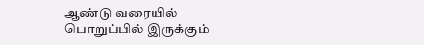ஆண்டு வரையில் பொறுப்பில் இருக்கும்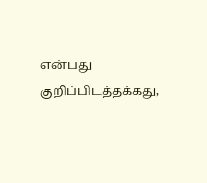என்பது குறிப்பிடத்தக்கது,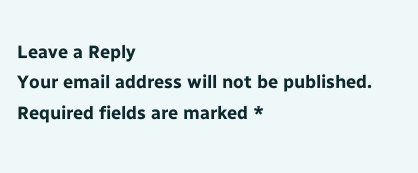Leave a Reply
Your email address will not be published. Required fields are marked *